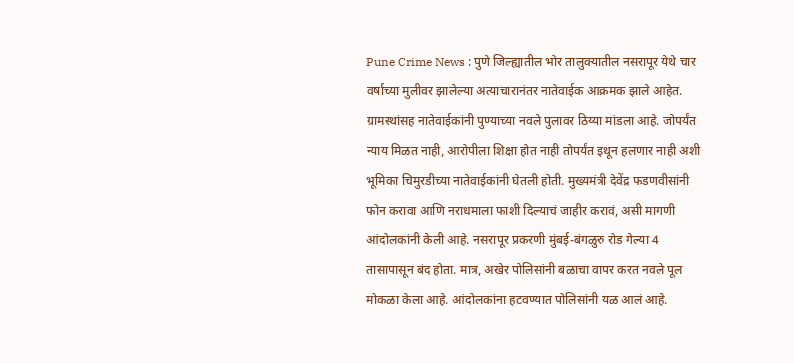Pune Crime News : पुणे जिल्ह्यातील भोर तालुक्यातील नसरापूर येथे चार वर्षाच्या मुलीवर झालेल्या अत्याचारानंतर नातेवाईक आक्रमक झाले आहेत. ग्रामस्थांसह नातेवाईकांनी पुण्याच्या नवले पुलावर ठिय्या मांडला आहे. जोपर्यंत न्याय मिळत नाही, आरोपीला शिक्षा होत नाही तोपर्यंत इथून हलणार नाही अशी भूमिका चिमुरडीच्या नातेवाईकांनी घेतली होती. मुख्यमंत्री देवेंद्र फडणवीसांनी फोन करावा आणि नराधमाला फाशी दिल्याचं जाहीर करावं, असी मागणी आंदोलकांनी केली आहे. नसरापूर प्रकरणी मुंबई-बंगळुरु रोड गेल्या 4 तासापासून बंद होता. मात्र, अखेर पोलिसांनी बळाचा वापर करत नवले पूल मोकळा केला आहे. आंदोलकांना हटवण्यात पोलिसांनी यळ आलं आहे.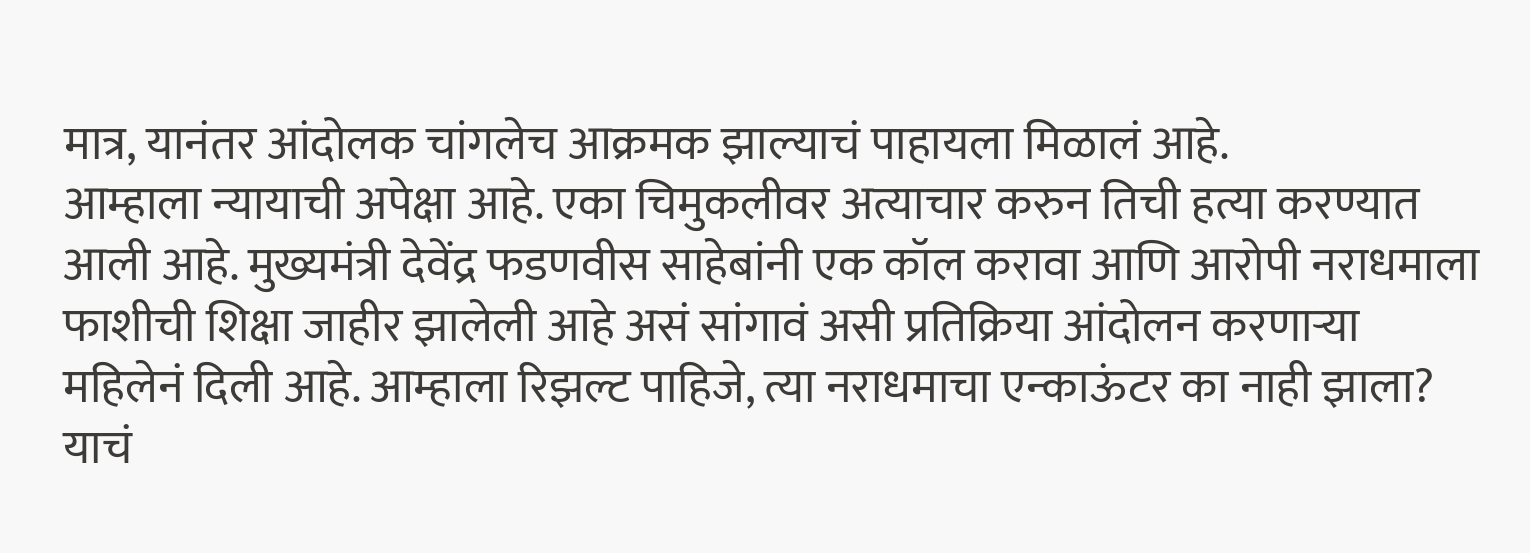मात्र, यानंतर आंदोलक चांगलेच आक्रमक झाल्याचं पाहायला मिळालं आहे.
आम्हाला न्यायाची अपेक्षा आहे. एका चिमुकलीवर अत्याचार करुन तिची हत्या करण्यात आली आहे. मुख्यमंत्री देवेंद्र फडणवीस साहेबांनी एक कॉल करावा आणि आरोपी नराधमाला फाशीची शिक्षा जाहीर झालेली आहे असं सांगावं असी प्रतिक्रिया आंदोलन करणाऱ्या महिलेनं दिली आहे. आम्हाला रिझल्ट पाहिजे, त्या नराधमाचा एन्काऊंटर का नाही झाला? याचं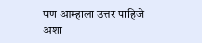पण आम्हाला उत्तर पाहिजे अशा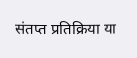संतप्त प्रतिक्रिया या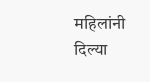महिलांनी दिल्या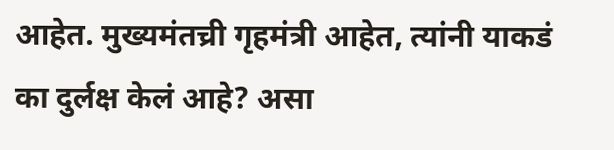आहेत. मुख्यमंतच्री गृहमंत्री आहेत, त्यांनी याकडं का दुर्लक्ष केलं आहे? असा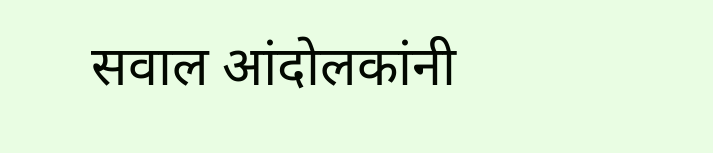सवाल आंदोलकांनी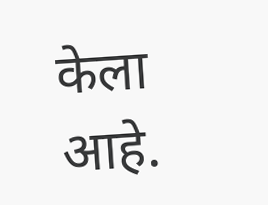केला आहे.